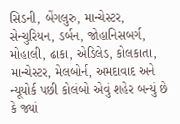સિડની, બેંગલુરુ, માન્ચેસ્ટર, સેન્ચુરિયન, ડર્બન, જોહાનિસબર્ગ, મોહાલી, ઢાકા, એડિલેડ, કોલકાતા, માન્ચેસ્ટર, મેલબોર્ન, અમદાવાદ અને ન્યૂયોર્ક પછી કોલંબો એવું શહેર બન્યું છે કે જ્યાં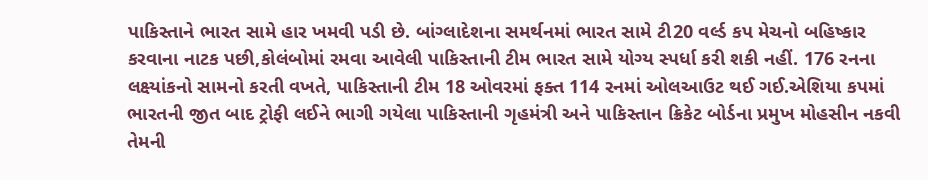પાકિસ્તાને ભારત સામે હાર ખમવી પડી છે. બાંગ્લાદેશના સમર્થનમાં ભારત સામે ટી20 વર્લ્ડ કપ મેચનો બહિષ્કાર કરવાના નાટક પછી,કોલંબોમાં રમવા આવેલી પાકિસ્તાની ટીમ ભારત સામે યોગ્ય સ્પર્ધા કરી શકી નહીં. 176 રનના લક્ષ્યાંકનો સામનો કરતી વખતે, પાકિસ્તાની ટીમ 18 ઓવરમાં ફક્ત 114 રનમાં ઓલઆઉટ થઈ ગઈ.એશિયા કપમાં ભારતની જીત બાદ ટ્રોફી લઈને ભાગી ગયેલા પાકિસ્તાની ગૃહમંત્રી અને પાકિસ્તાન ક્રિકેટ બોર્ડના પ્રમુખ મોહસીન નકવી તેમની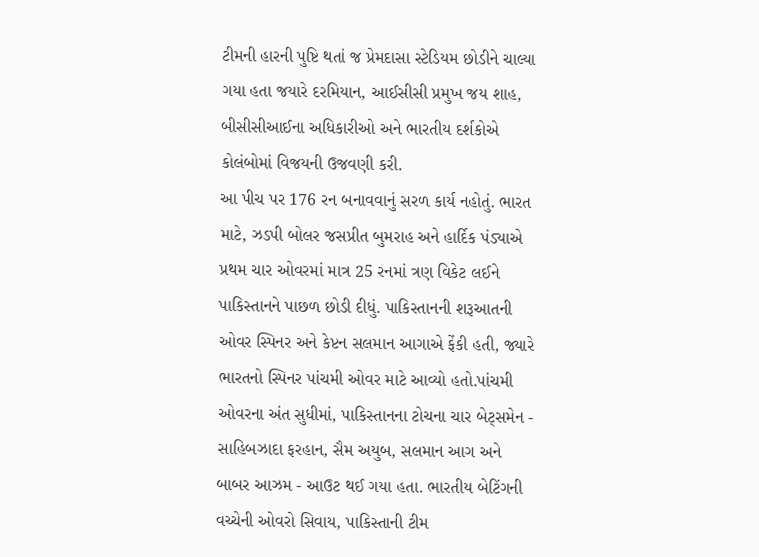ટીમની હારની પુષ્ટિ થતાં જ પ્રેમદાસા સ્ટેડિયમ છોડીને ચાલ્યા ગયા હતા જયારે દરમિયાન, આઈસીસી પ્રમુખ જય શાહ, બીસીસીઆઈના અધિકારીઓ અને ભારતીય દર્શકોએ કોલંબોમાં વિજયની ઉજવણી કરી.
આ પીચ પર 176 રન બનાવવાનું સરળ કાર્ય નહોતું. ભારત માટે, ઝડપી બોલર જસપ્રીત બુમરાહ અને હાર્દિક પંડ્યાએ પ્રથમ ચાર ઓવરમાં માત્ર 25 રનમાં ત્રણ વિકેટ લઈને પાકિસ્તાનને પાછળ છોડી દીધું. પાકિસ્તાનની શરૂઆતની ઓવર સ્પિનર અને કેપ્ટન સલમાન આગાએ ફેંકી હતી, જ્યારે ભારતનો સ્પિનર પાંચમી ઓવર માટે આવ્યો હતો.પાંચમી ઓવરના અંત સુધીમાં, પાકિસ્તાનના ટોચના ચાર બેટ્સમેન - સાહિબઝાદા ફરહાન, સૈમ અયુબ, સલમાન આગ અને બાબર આઝમ - આઉટ થઈ ગયા હતા. ભારતીય બેટિંગની વચ્ચેની ઓવરો સિવાય, પાકિસ્તાની ટીમ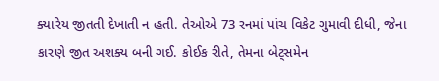ક્યારેય જીતતી દેખાતી ન હતી. તેઓએ 73 રનમાં પાંચ વિકેટ ગુમાવી દીધી, જેના કારણે જીત અશક્ય બની ગઈ. કોઈક રીતે, તેમના બેટ્સમેન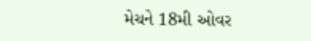મેચને 18મી ઓવર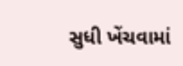સુધી ખેંચવામાં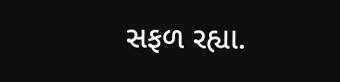સફળ રહ્યા.